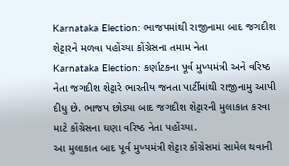Karnataka Election: ભાજપમાંથી રાજીનામા બાદ જગદીશ શેટ્ટારને મળવા પહોંચ્યા કોંગ્રેસના તમામ નેતા
Karnataka Election: કર્ણાટકના પૂર્વ મુખ્યમંત્રી અને વરિષ્ઠ નેતા જગદીશ શેટ્ટારે ભારતીય જનતા પાર્ટીમાંથી રાજીનામુ આપી દીધુ છે. ભાજપ છોડ્યા બાદ જગદીશ શેટ્ટારની મુલાકાત કરવા માટે કોંગ્રેસના ઘણા વરિષ્ઠ નેતા પહોંચ્યા.
આ મુલાકાત બાદ પૂર્વ મુખ્યમંત્રી શેટ્ટાર કોંગ્રેસમાં સામેલ થવાની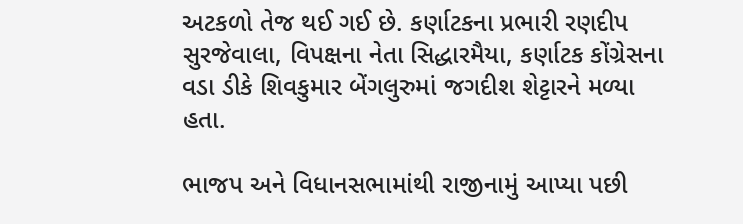અટકળો તેજ થઈ ગઈ છે. કર્ણાટકના પ્રભારી રણદીપ સુરજેવાલા, વિપક્ષના નેતા સિદ્ધારમૈયા, કર્ણાટક કોંગ્રેસના વડા ડીકે શિવકુમાર બેંગલુરુમાં જગદીશ શેટ્ટારને મળ્યા હતા.

ભાજપ અને વિધાનસભામાંથી રાજીનામું આપ્યા પછી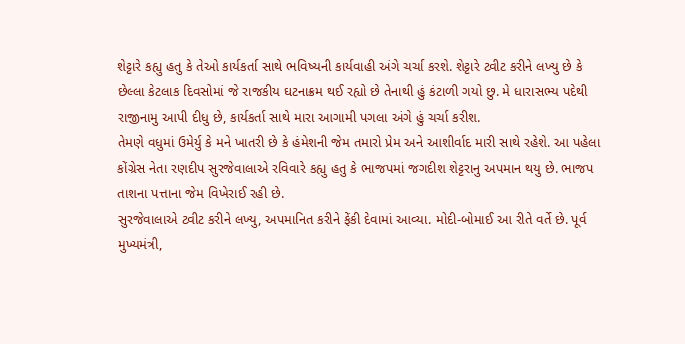શેટ્ટારે કહ્યુ હતુ કે તેઓ કાર્યકર્તા સાથે ભવિષ્યની કાર્યવાહી અંગે ચર્ચા કરશે. શેટ્ટારે ટ્વીટ કરીને લખ્યુ છે કે છેલ્લા કેટલાક દિવસોમાં જે રાજકીય ઘટનાક્રમ થઈ રહ્યો છે તેનાથી હું કંટાળી ગયો છુ. મે ધારાસભ્ય પદેથી રાજીનામુ આપી દીધુ છે, કાર્યકર્તા સાથે મારા આગામી પગલા અંગે હું ચર્ચા કરીશ.
તેમણે વધુમાં ઉમેર્યુ કે મને ખાતરી છે કે હંમેશની જેમ તમારો પ્રેમ અને આશીર્વાદ મારી સાથે રહેશે. આ પહેલા કોંગ્રેસ નેતા રણદીપ સુરજેવાલાએ રવિવારે કહ્યુ હતુ કે ભાજપમાં જગદીશ શેટ્ટરાનુ અપમાન થયુ છે. ભાજપ તાશના પત્તાના જેમ વિખેરાઈ રહી છે.
સુરજેવાલાએ ટ્વીટ કરીને લખ્યુ, અપમાનિત કરીને ફેંકી દેવામાં આવ્યા. મોદી-બોમાઈ આ રીતે વર્તે છે. પૂર્વ મુખ્યમંત્રી,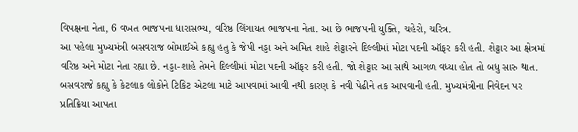વિપક્ષના નેતા, 6 વખત ભાજપના ધારાસભ્ય, વરિષ્ઠ લિંગાયત ભાજપના નેતા. આ છે ભાજપની યુક્તિ, ચહેરો, ચરિત્ર.
આ પહેલા મુખ્યમંત્રી બસવરાજ બોમાઈએ કહ્યુ હતુ કે જેપી નડ્ડા અને અમિત શાહે શેટ્ટારને દિલ્લીમાં મોટા પદની ઑફર કરી હતી. શેટ્ટાર આ ક્ષેત્રમાં વરિષ્ઠ અને મોટા નેતા રહ્યા છે. નડ્ડા-શાહે તેમને દિલ્લીમાં મોટા પદની ઑફર કરી હતી. જો શેટ્ટાર આ સાથે આગળ વધ્યા હોત તો બધુ સારુ થાત.
બસવરાજે કહ્યુ કે કેટલાક લોકોને ટિકિટ એટલા માટે આપવામાં આવી નથી કારણ કે નવી પેઢીને તક આપવાની હતી. મુખ્યમંત્રીના નિવેદન પર પ્રતિક્રિયા આપતા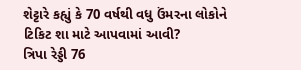શેટ્ટારે કહ્યું કે 70 વર્ષથી વધુ ઉંમરના લોકોને ટિકિટ શા માટે આપવામાં આવી?
ત્રિપા રેડ્ડી 76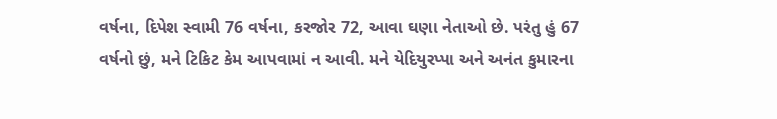વર્ષના, દિપેશ સ્વામી 76 વર્ષના, કરજોર 72, આવા ઘણા નેતાઓ છે. પરંતુ હું 67 વર્ષનો છું, મને ટિકિટ કેમ આપવામાં ન આવી. મને યેદિયુરપ્પા અને અનંત કુમારના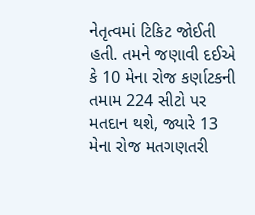નેતૃત્વમાં ટિકિટ જોઈતી હતી. તમને જણાવી દઈએ કે 10 મેના રોજ કર્ણાટકની તમામ 224 સીટો પર મતદાન થશે, જ્યારે 13 મેના રોજ મતગણતરી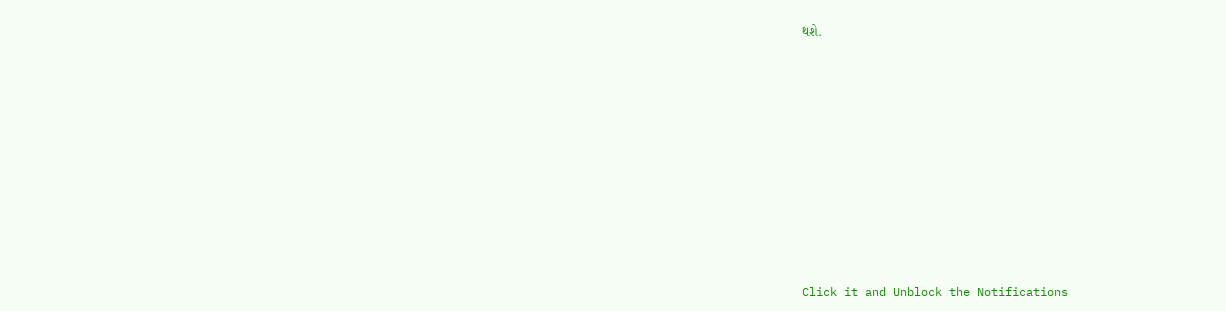થશે.












Click it and Unblock the Notifications